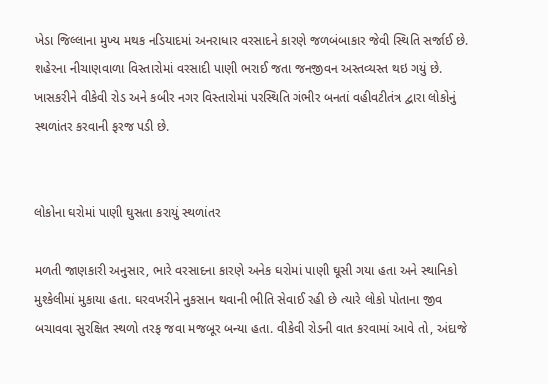ખેડા જિલ્લાના મુખ્ય મથક નડિયાદમાં અનરાધાર વરસાદને કારણે જળબંબાકાર જેવી સ્થિતિ સર્જાઈ છે. શહેરના નીચાણવાળા વિસ્તારોમાં વરસાદી પાણી ભરાઈ જતા જનજીવન અસ્તવ્યસ્ત થઇ ગયું છે. ખાસકરીને વીકેવી રોડ અને કબીર નગર વિસ્તારોમાં પરસ્થિતિ ગંભીર બનતાં વહીવટીતંત્ર દ્વારા લોકોનું સ્થળાંતર કરવાની ફરજ પડી છે.


લોકોના ઘરોમાં પાણી ઘુસતા કરાયું સ્થળાંતર

મળતી જાણકારી અનુસાર, ભારે વરસાદના કારણે અનેક ઘરોમાં પાણી ઘૂસી ગયા હતા અને સ્થાનિકો મુશ્કેલીમાં મુકાયા હતા. ઘરવખરીને નુકસાન થવાની ભીતિ સેવાઈ રહી છે ત્યારે લોકો પોતાના જીવ બચાવવા સુરક્ષિત સ્થળો તરફ જવા મજબૂર બન્યા હતા. વીકેવી રોડની વાત કરવામાં આવે તો, અંદાજે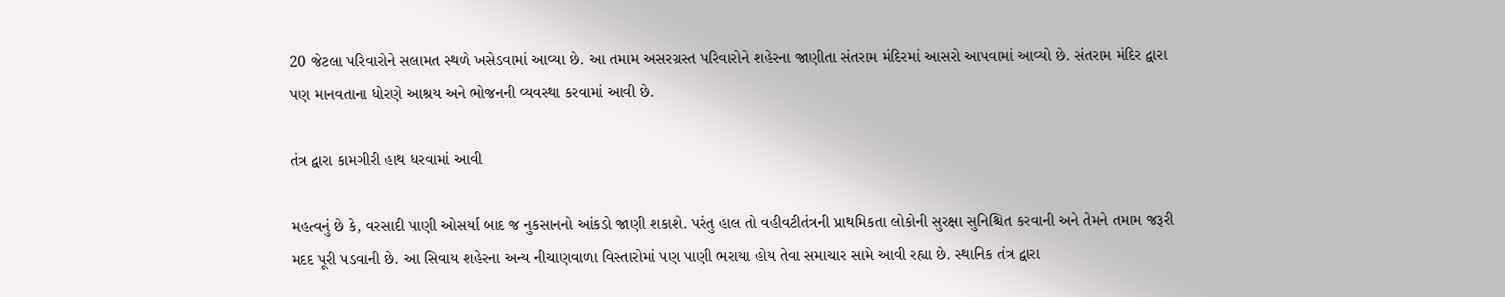20 જેટલા પરિવારોને સલામત સ્થળે ખસેડવામાં આવ્યા છે. આ તમામ અસરગ્રસ્ત પરિવારોને શહેરના જાણીતા સંતરામ મંદિરમાં આસરો આપવામાં આવ્યો છે. સંતરામ મંદિર દ્વારા પણ માનવતાના ધોરણે આશ્રય અને ભોજનની વ્યવસ્થા કરવામાં આવી છે.

તંત્ર દ્વારા કામગીરી હાથ ધરવામાં આવી

મહત્વનું છે કે, વરસાદી પાણી ઓસર્યા બાદ જ નુકસાનનો આંકડો જાણી શકાશે. પરંતુ હાલ તો વહીવટીતંત્રની પ્રાથમિકતા લોકોની સુરક્ષા સુનિશ્ચિત કરવાની અને તેમને તમામ જરૂરી મદદ પૂરી પડવાની છે. આ સિવાય શહેરના અન્ય નીચાણવાળા વિસ્તારોમાં પણ પાણી ભરાયા હોય તેવા સમાચાર સામે આવી રહ્યા છે. સ્થાનિક તંત્ર દ્વારા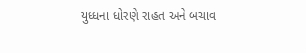યુધ્ધના ધોરણે રાહત અને બચાવ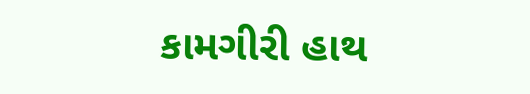કામગીરી હાથ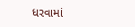ધરવામાં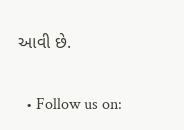આવી છે.


  • Follow us on: